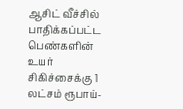ஆசிட் வீச்சில் பாதிக்கப்பட்ட பெண்களின் உயர் சிகிச்சைக்கு 1 லட்சம் ரூபாய்-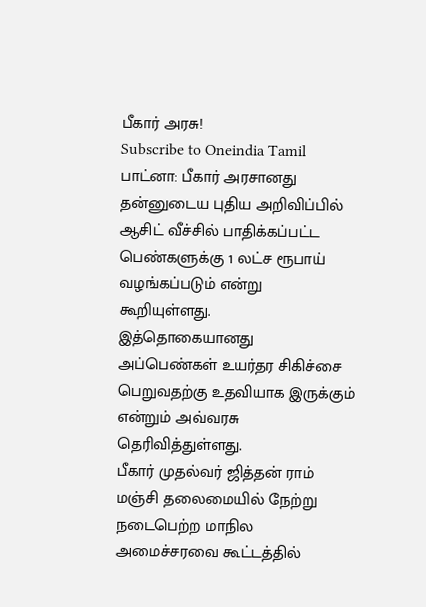பீகார் அரசு!
Subscribe to Oneindia Tamil
பாட்னா: பீகார் அரசானது தன்னுடைய புதிய அறிவிப்பில் ஆசிட் வீச்சில் பாதிக்கப்பட்ட பெண்களுக்கு 1 லட்ச ரூபாய் வழங்கப்படும் என்று கூறியுள்ளது.
இத்தொகையானது அப்பெண்கள் உயர்தர சிகிச்சை பெறுவதற்கு உதவியாக இருக்கும் என்றும் அவ்வரசு தெரிவித்துள்ளது.
பீகார் முதல்வர் ஜித்தன் ராம் மஞ்சி தலைமையில் நேற்று நடைபெற்ற மாநில அமைச்சரவை கூட்டத்தில்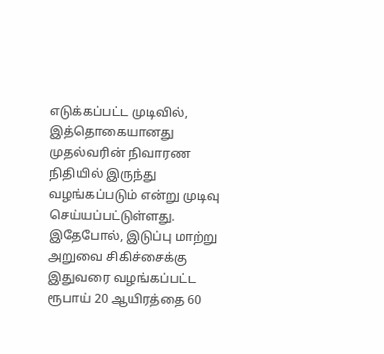எடுக்கப்பட்ட முடிவில், இத்தொகையானது முதல்வரின் நிவாரண நிதியில் இருந்து வழங்கப்படும் என்று முடிவு செய்யப்பட்டுள்ளது.
இதேபோல், இடுப்பு மாற்று அறுவை சிகிச்சைக்கு இதுவரை வழங்கப்பட்ட ரூபாய் 20 ஆயிரத்தை 60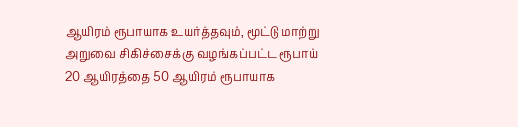ஆயிரம் ரூபாயாக உயர்த்தவும், மூட்டு மாற்று அறுவை சிகிச்சைக்கு வழங்கப்பட்ட ரூபாய் 20 ஆயிரத்தை 50 ஆயிரம் ரூபாயாக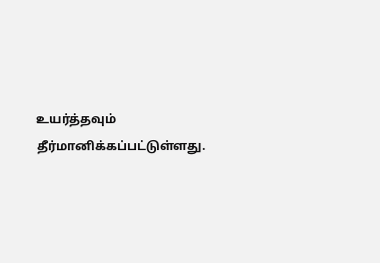உயர்த்தவும் தீர்மானிக்கப்பட்டுள்ளது.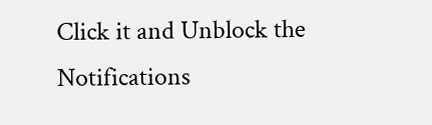Click it and Unblock the Notifications